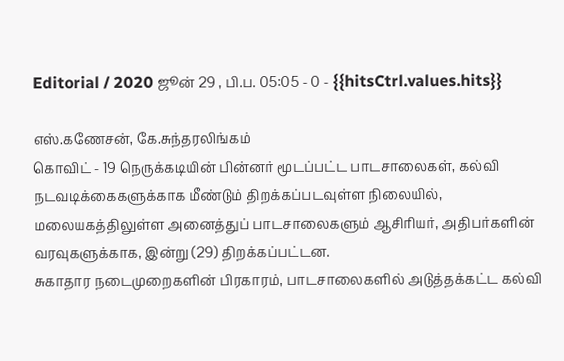Editorial / 2020 ஜூன் 29 , பி.ப. 05:05 - 0 - {{hitsCtrl.values.hits}}

எஸ்.கணேசன், கே.சுந்தரலிங்கம்
கொவிட் - 19 நெருக்கடியின் பின்னர் மூடப்பட்ட பாடசாலைகள், கல்வி நடவடிக்கைகளுக்காக மீண்டும் திறக்கப்படவுள்ள நிலையில், மலையகத்திலுள்ள அனைத்துப் பாடசாலைகளும் ஆசிரியர், அதிபர்களின் வரவுகளுக்காக, இன்று (29) திறக்கப்பட்டன.
சுகாதார நடைமுறைகளின் பிரகாரம், பாடசாலைகளில் அடுத்தக்கட்ட கல்வி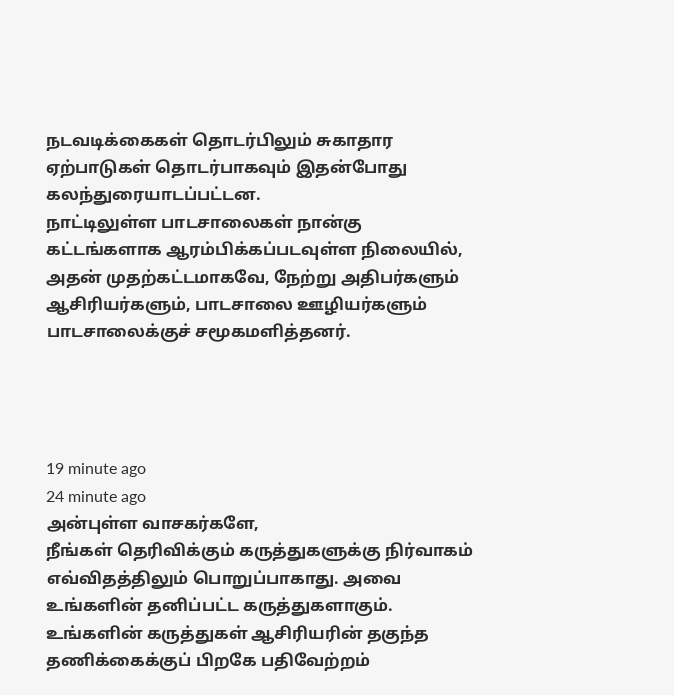நடவடிக்கைகள் தொடர்பிலும் சுகாதார ஏற்பாடுகள் தொடர்பாகவும் இதன்போது கலந்துரையாடப்பட்டன.
நாட்டிலுள்ள பாடசாலைகள் நான்கு கட்டங்களாக ஆரம்பிக்கப்படவுள்ள நிலையில், அதன் முதற்கட்டமாகவே, நேற்று அதிபர்களும் ஆசிரியர்களும், பாடசாலை ஊழியர்களும் பாடசாலைக்குச் சமூகமளித்தனர்.




19 minute ago
24 minute ago
அன்புள்ள வாசகர்களே,
நீங்கள் தெரிவிக்கும் கருத்துகளுக்கு நிர்வாகம் எவ்விதத்திலும் பொறுப்பாகாது. அவை உங்களின் தனிப்பட்ட கருத்துகளாகும். உங்களின் கருத்துகள் ஆசிரியரின் தகுந்த தணிக்கைக்குப் பிறகே பதிவேற்றம்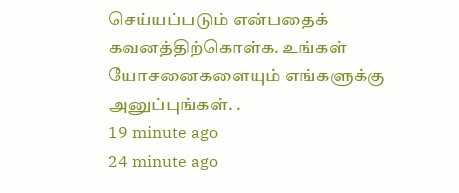செய்யப்படும் என்பதைக் கவனத்திற்கொள்க. உங்கள் யோசனைகளையும் எங்களுக்கு அனுப்புங்கள். .
19 minute ago
24 minute ago